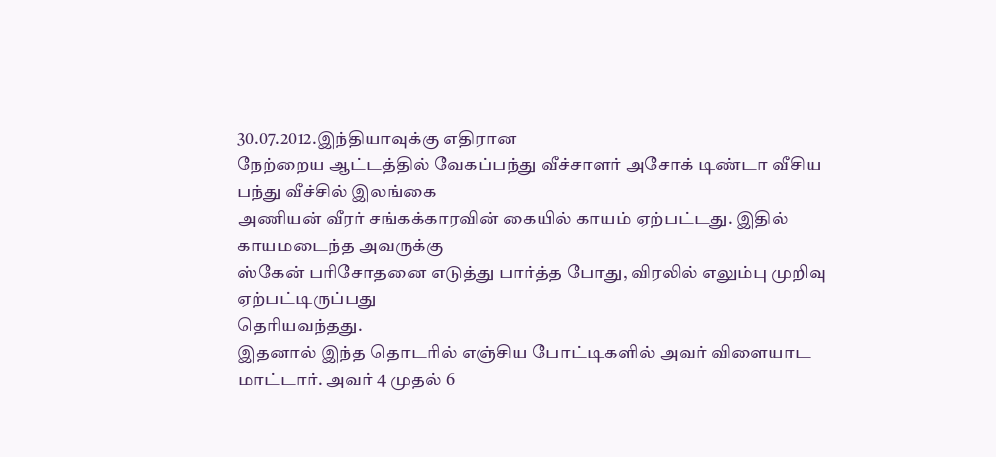30.07.2012.இந்தியாவுக்கு எதிரான
நேற்றைய ஆட்டத்தில் வேகப்பந்து வீச்சாளர் அசோக் டிண்டா வீசிய பந்து வீச்சில் இலங்கை
அணியன் வீரர் சங்கக்காரவின் கையில் காயம் ஏற்பட்டது. இதில் காயமடைந்த அவருக்கு
ஸ்கேன் பரிசோதனை எடுத்து பார்த்த போது, விரலில் எலும்பு முறிவு ஏற்பட்டிருப்பது
தெரியவந்தது.
இதனால் இந்த தொடரில் எஞ்சிய போட்டிகளில் அவர் விளையாட
மாட்டார். அவர் 4 முதல் 6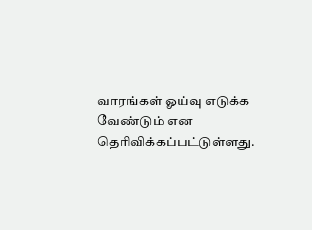வாரங்கள் ஓய்வு எடுக்க வேண்டும் என
தெரிவிக்கப்பட்டுள்ளது.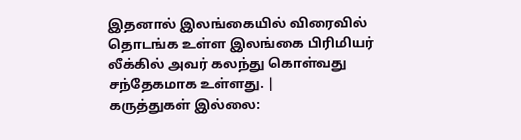இதனால் இலங்கையில் விரைவில் தொடங்க உள்ள இலங்கை பிரிமியர்
லீக்கில் அவர் கலந்து கொள்வது சந்தேகமாக உள்ளது. |
கருத்துகள் இல்லை: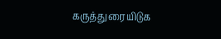கருத்துரையிடுக